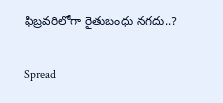ఫిబ్రవరిలోగా రైతుబంధు నగదు..?

Spread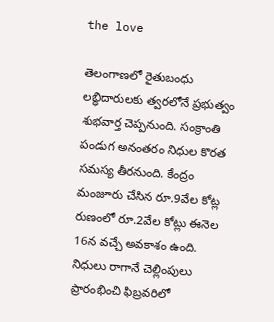the love

తెలంగాణలో రైతుబంధు లబ్ధిదారులకు త్వరలోనే ప్రభుత్వం శుభవార్త చెప్పనుంది. సంక్రాంతి పండుగ అనంతరం నిధుల కొరత సమస్య తీరనుంది. కేంద్రం మంజూరు చేసిన రూ.9వేల కోట్ల రుణంలో రూ.2వేల కోట్లు ఈనెల 16న వచ్చే అవకాశం ఉంది. నిధులు రాగానే చెల్లింపులు ప్రారంభించి ఫిబ్రవరిలో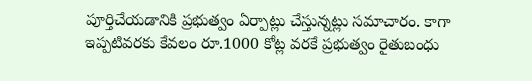పూర్తిచేయడానికి ప్రభుత్వం ఏర్పాట్లు చేస్తున్నట్లు సమాచారం. కాగా ఇప్పటివరకు కేవలం రూ.1000 కోట్ల వరకే ప్రభుత్వం రైతుబంధు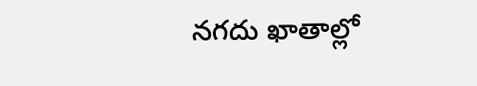నగదు ఖాతాల్లో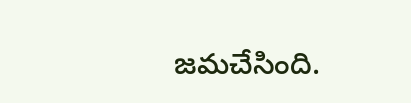జమచేసింది.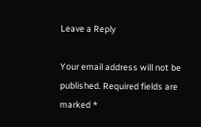Leave a Reply

Your email address will not be published. Required fields are marked *